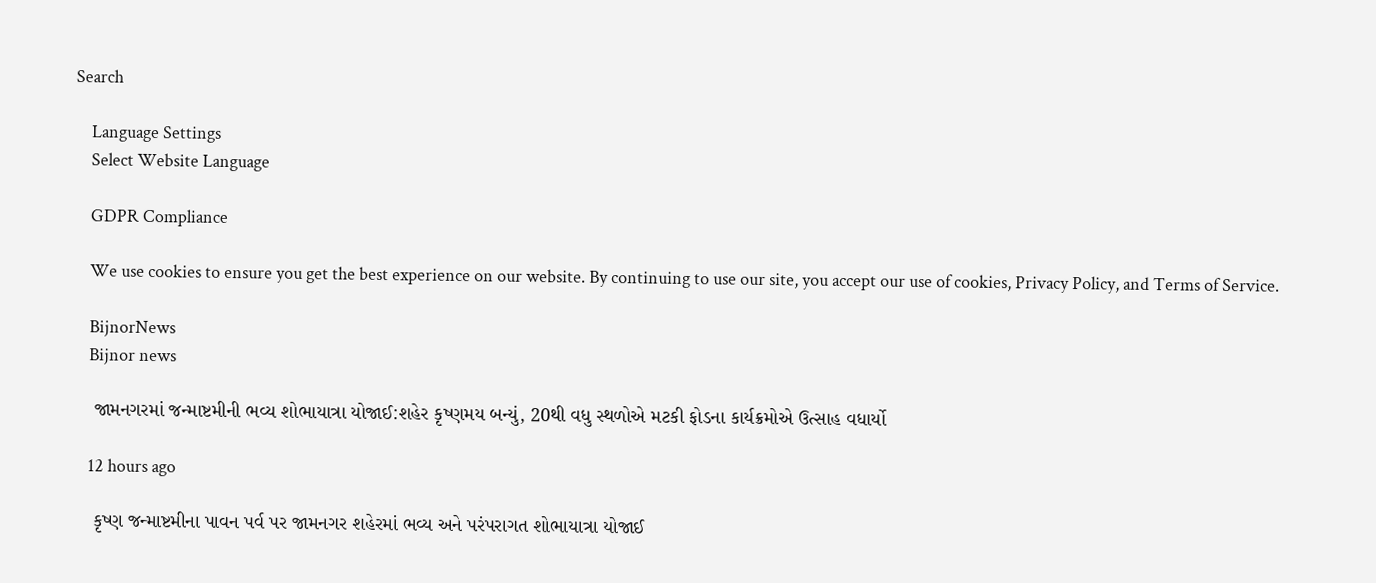Search

    Language Settings
    Select Website Language

    GDPR Compliance

    We use cookies to ensure you get the best experience on our website. By continuing to use our site, you accept our use of cookies, Privacy Policy, and Terms of Service.

    BijnorNews
    Bijnor news

    જામનગરમાં જન્માષ્ટમીની ભવ્ય શોભાયાત્રા યોજાઈ:શહેર કૃષ્ણમય બન્યું, 20થી વધુ સ્થળોએ મટકી ફોડના કાર્યક્રમોએ ઉત્સાહ વધાર્યો

    12 hours ago

    કૃષ્ણ જન્માષ્ટમીના પાવન પર્વ પર જામનગર શહેરમાં ભવ્ય અને પરંપરાગત શોભાયાત્રા યોજાઈ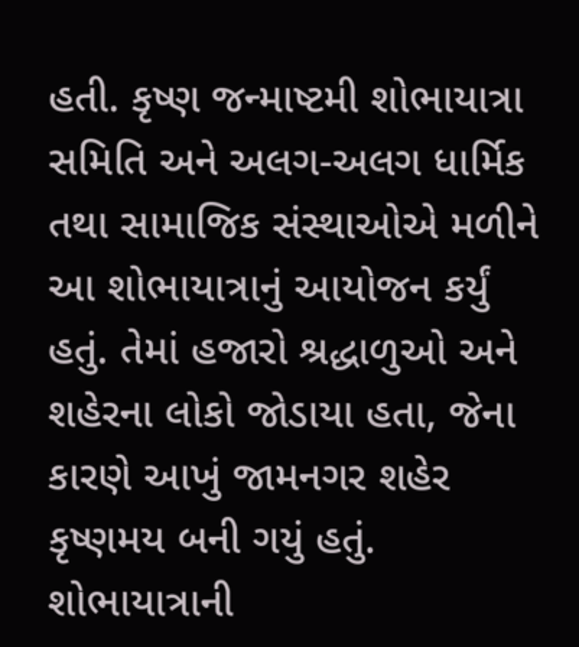હતી. કૃષ્ણ જન્માષ્ટમી શોભાયાત્રા સમિતિ અને અલગ-અલગ ધાર્મિક તથા સામાજિક સંસ્થાઓએ મળીને આ શોભાયાત્રાનું આયોજન કર્યું હતું. તેમાં હજારો શ્રદ્ધાળુઓ અને શહેરના લોકો જોડાયા હતા, જેના કારણે આખું જામનગર શહેર કૃષ્ણમય બની ગયું હતું. શોભાયાત્રાની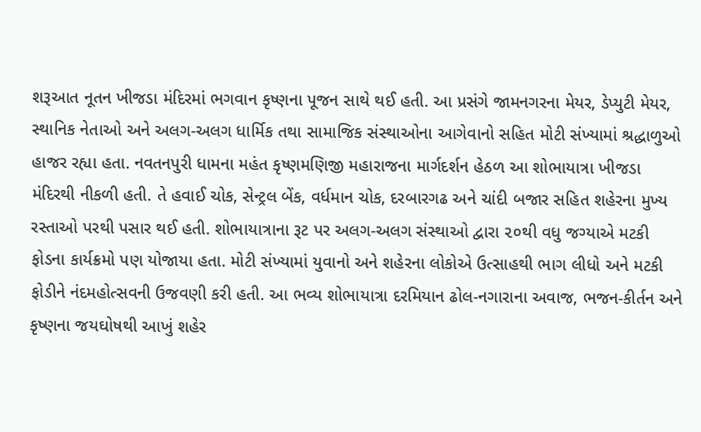શરૂઆત નૂતન ખીજડા મંદિરમાં ભગવાન કૃષ્ણના પૂજન સાથે થઈ હતી. આ પ્રસંગે જામનગરના મેયર, ડેપ્યુટી મેયર, સ્થાનિક નેતાઓ અને અલગ-અલગ ધાર્મિક તથા સામાજિક સંસ્થાઓના આગેવાનો સહિત મોટી સંખ્યામાં શ્રદ્ધાળુઓ હાજર રહ્યા હતા. નવતનપુરી ધામના મહંત કૃષ્ણમણિજી મહારાજના માર્ગદર્શન હેઠળ આ શોભાયાત્રા ખીજડા મંદિરથી નીકળી હતી. તે હવાઈ ચોક, સેન્ટ્રલ બેંક, વર્ધમાન ચોક, દરબારગઢ અને ચાંદી બજાર સહિત શહેરના મુખ્ય રસ્તાઓ પરથી પસાર થઈ હતી. શોભાયાત્રાના રૂટ પર અલગ-અલગ સંસ્થાઓ દ્વારા ૨૦થી વધુ જગ્યાએ મટકી ફોડના કાર્યક્રમો પણ યોજાયા હતા. મોટી સંખ્યામાં યુવાનો અને શહેરના લોકોએ ઉત્સાહથી ભાગ લીધો અને મટકી ફોડીને નંદમહોત્સવની ઉજવણી કરી હતી. આ ભવ્ય શોભાયાત્રા દરમિયાન ઢોલ-નગારાના અવાજ, ભજન-કીર્તન અને કૃષ્ણના જયઘોષથી આખું શહેર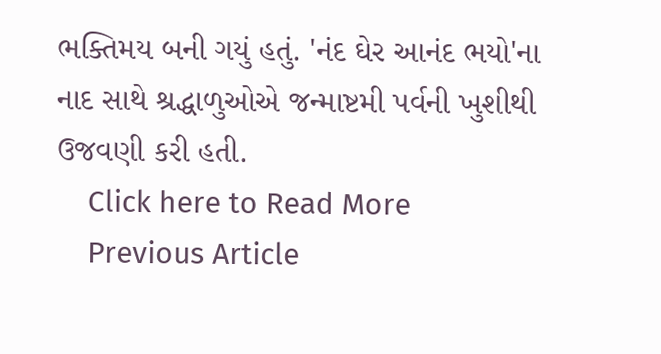ભક્તિમય બની ગયું હતું. 'નંદ ઘેર આનંદ ભયો'ના નાદ સાથે શ્રદ્ધાળુઓએ જન્માષ્ટમી પર્વની ખુશીથી ઉજવણી કરી હતી.
    Click here to Read More
    Previous Article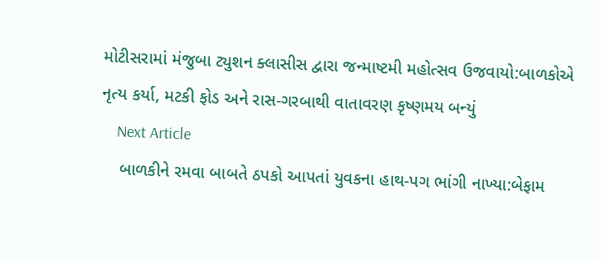મોટીસરામાં મંજુબા ટ્યુશન ક્લાસીસ દ્વારા જન્માષ્ટમી મહોત્સવ ઉજવાયો:બાળકોએ નૃત્ય કર્યા, મટકી ફોડ અને રાસ-ગરબાથી વાતાવરણ કૃષ્ણમય બન્યું
    Next Article
    બાળકીને રમવા બાબતે ઠપકો આપતાં યુવકના હાથ-પગ ભાંગી નાખ્યા:બેફામ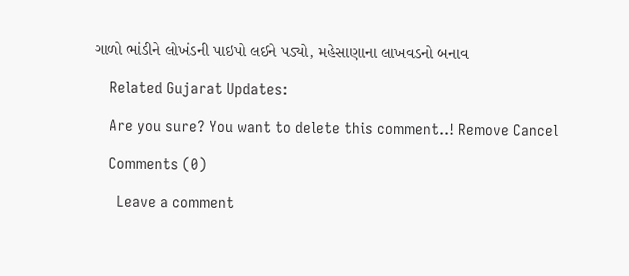ગાળો ભાંડીને લોખંડની પાઇપો લઈને પડ્યો, મહેસાણાના લાખવડનો બનાવ

    Related Gujarat Updates:

    Are you sure? You want to delete this comment..! Remove Cancel

    Comments (0)

      Leave a comment